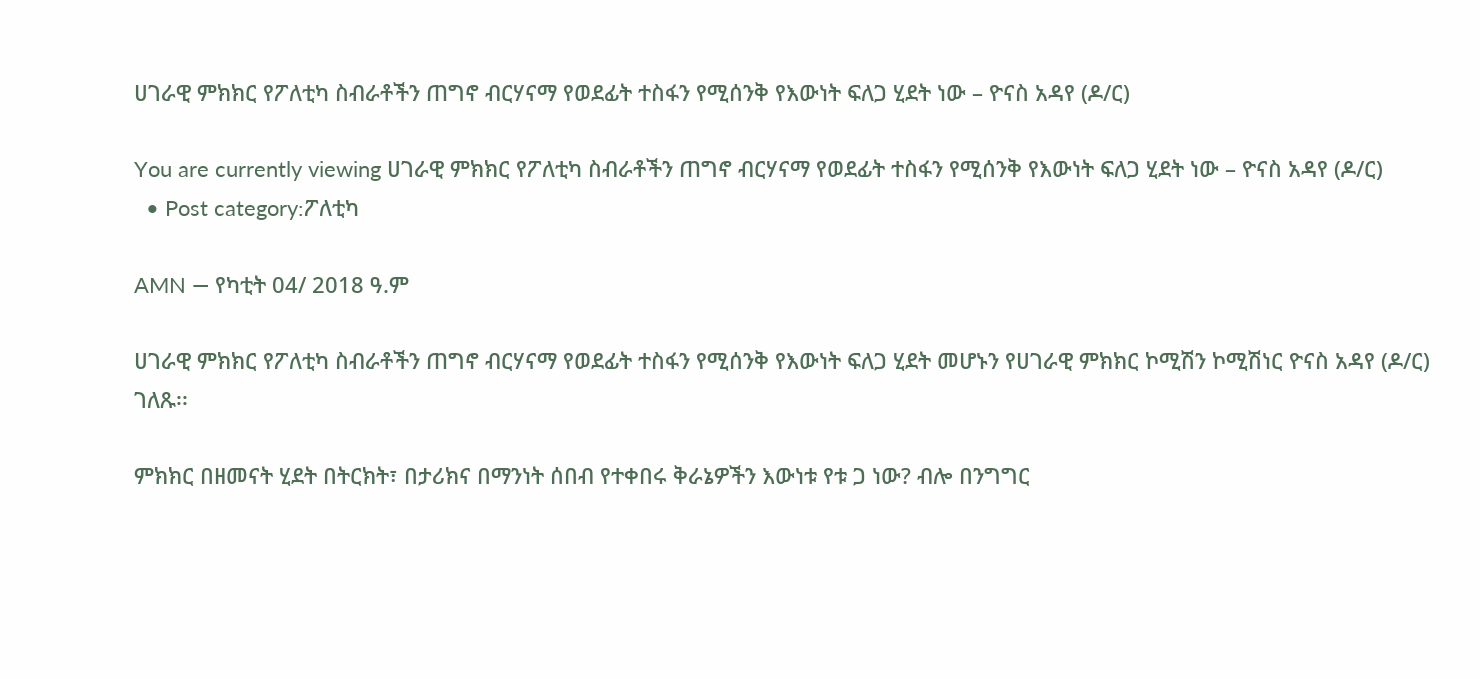ሀገራዊ ምክክር የፖለቲካ ስብራቶችን ጠግኖ ብርሃናማ የወደፊት ተስፋን የሚሰንቅ የእውነት ፍለጋ ሂደት ነው – ዮናስ አዳየ (ዶ/ር)

You are currently viewing ሀገራዊ ምክክር የፖለቲካ ስብራቶችን ጠግኖ ብርሃናማ የወደፊት ተስፋን የሚሰንቅ የእውነት ፍለጋ ሂደት ነው – ዮናስ አዳየ (ዶ/ር)
  • Post category:ፖለቲካ

AMN — የካቲት 04/ 2018 ዓ.ም

ሀገራዊ ምክክር የፖለቲካ ስብራቶችን ጠግኖ ብርሃናማ የወደፊት ተስፋን የሚሰንቅ የእውነት ፍለጋ ሂደት መሆኑን የሀገራዊ ምክክር ኮሚሽን ኮሚሽነር ዮናስ አዳየ (ዶ/ር) ገለጹ፡፡

ምክክር በዘመናት ሂደት በትርክት፣ በታሪክና በማንነት ሰበብ የተቀበሩ ቅራኔዎችን እውነቱ የቱ ጋ ነው? ብሎ በንግግር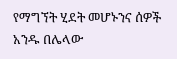የማግኘት ሂደት መሆኑንና ሰዎች አንዱ በሌላው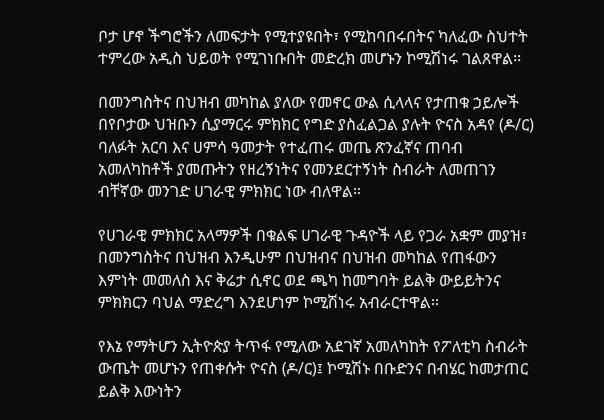ቦታ ሆኖ ችግሮችን ለመፍታት የሚተያዩበት፣ የሚከባበሩበትና ካለፈው ስህተት ተምረው አዲስ ህይወት የሚገነቡበት መድረክ መሆኑን ኮሚሽነሩ ገልጸዋል።

በመንግስትና በህዝብ መካከል ያለው የመኖር ውል ሲላላና የታጠቁ ኃይሎች በየቦታው ህዝቡን ሲያማርሩ ምክክር የግድ ያስፈልጋል ያሉት ዮናስ አዳየ (ዶ/ር) ባለፉት አርባ እና ሀምሳ ዓመታት የተፈጠሩ መጤ ጽንፈኛና ጠባብ አመለካከቶች ያመጡትን የዘረኝነትና የመንደርተኝነት ስብራት ለመጠገን ብቸኛው መንገድ ሀገራዊ ምክክር ነው ብለዋል።

የሀገራዊ ምክክር አላማዎች በቁልፍ ሀገራዊ ጉዳዮች ላይ የጋራ አቋም መያዝ፣ በመንግስትና በህዝብ እንዲሁም በህዝብና በህዝብ መካከል የጠፋውን እምነት መመለስ እና ቅሬታ ሲኖር ወደ ጫካ ከመግባት ይልቅ ውይይትንና ምክክርን ባህል ማድረግ እንደሆነም ኮሚሽነሩ አብራርተዋል፡፡

የእኔ የማትሆን ኢትዮጵያ ትጥፋ የሚለው አደገኛ አመለካከት የፖለቲካ ስብራት ውጤት መሆኑን የጠቀሱት ዮናስ (ዶ/ር)፤ ኮሚሽኑ በቡድንና በብሄር ከመታጠር ይልቅ እውነትን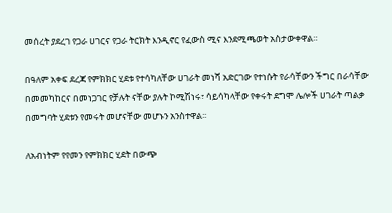መሰረት ያደረገ የጋራ ሀገርና የጋራ ትርክት እንዲኖር የፈውስ ሚና እንደሚጫወት አስታውቀዋል።

በዓለም አቀፍ ደረጃ የምክክር ሂደቱ የተሳካለቸው ሀገራት መነሻ አድርገው የተነሱት የራሳቸውን ችግር በራሳቸው በመመካከርና በመነጋገር የቻሉት ናቸው ያሉት ኮሚሽነሩ፣ ሳይሳካላቸው የቀሩት ደግሞ ሌሎች ሀገራት ጣልቃ በመግባት ሂደቱን የመሩት መሆናቸው መሆኑን አንስተዋል፡፡

ለአብነትም የየመን የምክክር ሂደት በውጭ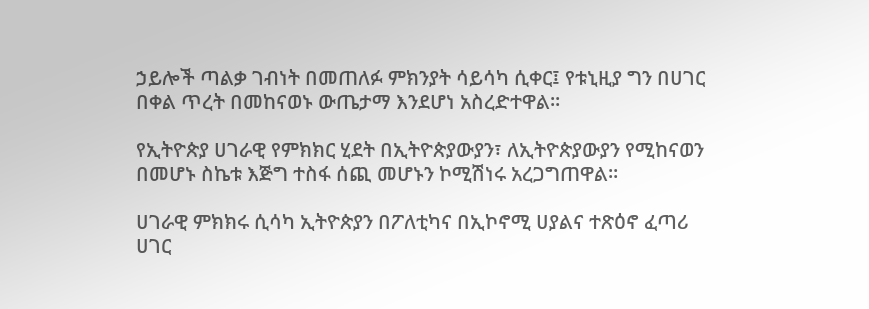ኃይሎች ጣልቃ ገብነት በመጠለፉ ምክንያት ሳይሳካ ሲቀር፤ የቱኒዚያ ግን በሀገር በቀል ጥረት በመከናወኑ ውጤታማ እንደሆነ አስረድተዋል።

የኢትዮጵያ ሀገራዊ የምክክር ሂደት በኢትዮጵያውያን፣ ለኢትዮጵያውያን የሚከናወን በመሆኑ ስኬቱ እጅግ ተስፋ ሰጪ መሆኑን ኮሚሽነሩ አረጋግጠዋል።

ሀገራዊ ምክክሩ ሲሳካ ኢትዮጵያን በፖለቲካና በኢኮኖሚ ሀያልና ተጽዕኖ ፈጣሪ ሀገር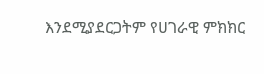እንደሚያደርጋትም የሀገራዊ ምክክር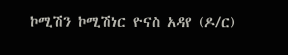ኮሚሽን ኮሚሽነር ዮናስ አዳየ (ዶ/ር)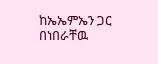ከኤኤምኤን ጋር በነበራቸዉ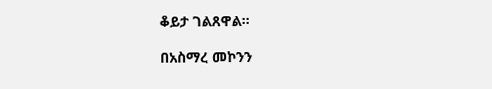ቆይታ ገልጸዋል፡፡

በአስማረ መኮንን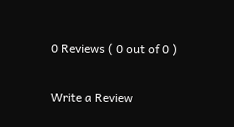0 Reviews ( 0 out of 0 )

Write a Review